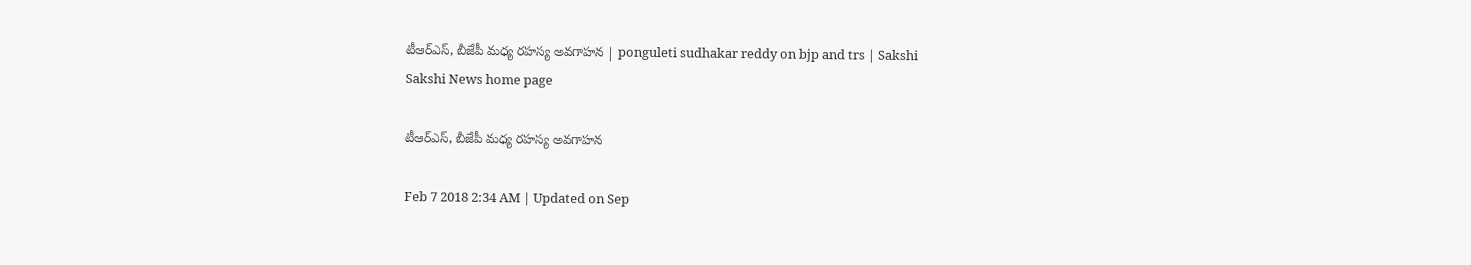టీఆర్‌ఎస్, బీజేపీ మధ్య రహస్య అవగాహన | ponguleti sudhakar reddy on bjp and trs | Sakshi
Sakshi News home page

టీఆర్‌ఎస్, బీజేపీ మధ్య రహస్య అవగాహన

Feb 7 2018 2:34 AM | Updated on Sep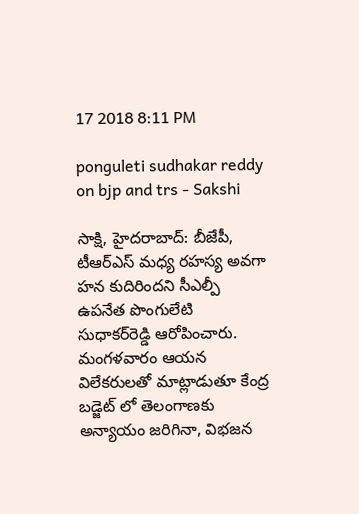17 2018 8:11 PM

ponguleti sudhakar reddy on bjp and trs - Sakshi

సాక్షి, హైదరాబాద్‌: బీజేపీ, టీఆర్‌ఎస్‌ మధ్య రహస్య అవగా హన కుదిరిందని సీఎల్పీ ఉపనేత పొంగులేటి సుధాకర్‌రెడ్డి ఆరోపించారు. మంగళవారం ఆయన విలేకరులతో మాట్లాడుతూ కేంద్ర బడ్జెట్‌ లో తెలంగాణకు అన్యాయం జరిగినా, విభజన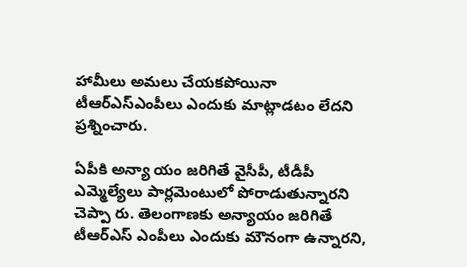హామీలు అమలు చేయకపోయినా టీఆర్‌ఎస్‌ఎంపీలు ఎందుకు మాట్లాడటం లేదని ప్రశ్నించారు.

ఏపీకి అన్యా యం జరిగితే వైసీపీ, టీడీపీ ఎమ్మెల్యేలు పార్లమెంటులో పోరాడుతున్నారని చెప్పా రు. తెలంగాణకు అన్యాయం జరిగితే టీఆర్‌ఎస్‌ ఎంపీలు ఎందుకు మౌనంగా ఉన్నారని,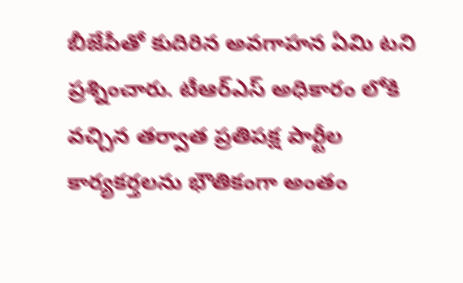బీజేపీతో కుదిరిన అవగాహన ఏమి టని ప్రశ్నించారు. టీఆర్‌ఎస్‌ అధికారం లోకి వచ్చిన తర్వాత ప్రతిపక్ష పార్టీల కార్యకర్తలను భౌతికంగా అంతం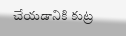చేయడానికి కుట్ర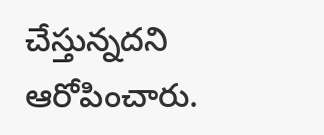చేస్తున్నదని ఆరోపించారు.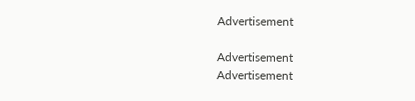Advertisement

Advertisement
Advertisement